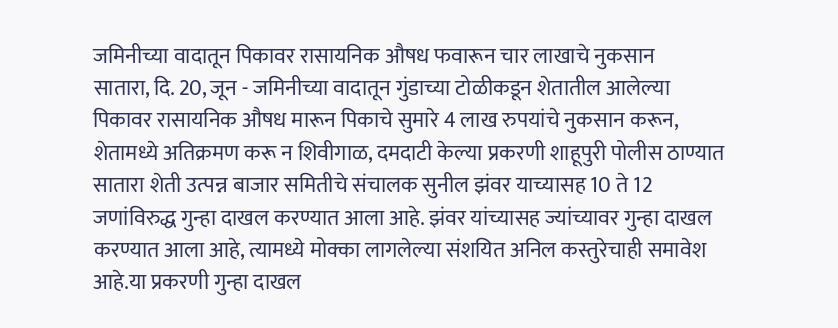जमिनीच्या वादातून पिकावर रासायनिक औषध फवारून चार लाखाचे नुकसान
सातारा, दि. 20, जून - जमिनीच्या वादातून गुंडाच्या टोळीकडून शेतातील आलेल्या पिकावर रासायनिक औषध मारून पिकाचे सुमारे 4 लाख रुपयांचे नुकसान करून, शेतामध्ये अतिक्रमण करू न शिवीगाळ, दमदाटी केल्या प्रकरणी शाहूपुरी पोलीस ठाण्यात सातारा शेती उत्पन्न बाजार समितीचे संचालक सुनील झंवर याच्यासह 10 ते 12 जणांविरुद्ध गुन्हा दाखल करण्यात आला आहे. झंवर यांच्यासह ज्यांच्यावर गुन्हा दाखल करण्यात आला आहे, त्यामध्ये मोक्का लागलेल्या संशयित अनिल कस्तुरेचाही समावेश आहे.या प्रकरणी गुन्हा दाखल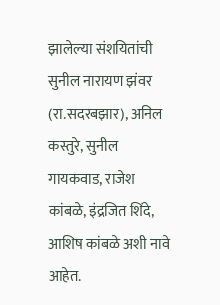झालेल्या संशयितांची सुनील नारायण झंवर (रा.सदरबझार), अनिल कस्तुरे, सुनील गायकवाड, राजेश कांबळे, इंद्रजित शिंदे, आशिष कांबळे अशी नावे आहेत.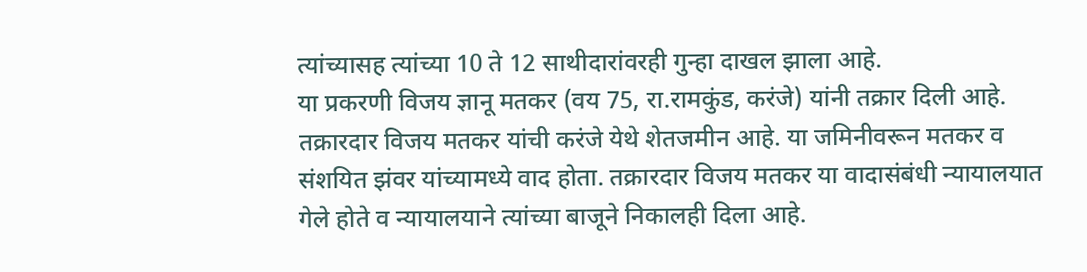त्यांच्यासह त्यांच्या 10 ते 12 साथीदारांवरही गुन्हा दाखल झाला आहे.
या प्रकरणी विजय ज्ञानू मतकर (वय 75, रा.रामकुंड, करंजे) यांनी तक्रार दिली आहे. तक्रारदार विजय मतकर यांची करंजे येथे शेतजमीन आहे. या जमिनीवरून मतकर व संशयित झंवर यांच्यामध्ये वाद होता. तक्रारदार विजय मतकर या वादासंबंधी न्यायालयात गेले होते व न्यायालयाने त्यांच्या बाजूने निकालही दिला आहे.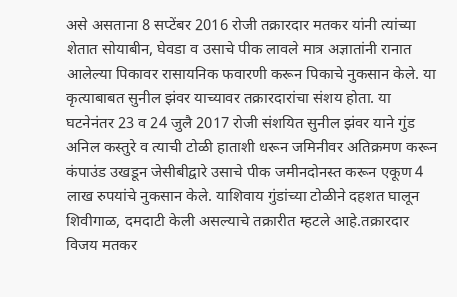असे असताना 8 सप्टेंबर 2016 रोजी तक्रारदार मतकर यांनी त्यांच्या शेतात सोयाबीन, घेवडा व उसाचे पीक लावले मात्र अज्ञातांनी रानात आलेल्या पिकावर रासायनिक फवारणी करून पिकाचे नुकसान केले. या कृत्याबाबत सुनील झंवर याच्यावर तक्रारदारांचा संशय होता. या घटनेनंतर 23 व 24 जुलै 2017 रोजी संशयित सुनील झंवर याने गुंड अनिल कस्तुरे व त्याची टोळी हाताशी धरून जमिनीवर अतिक्रमण करून कंपाउंड उखडून जेसीबीद्वारे उसाचे पीक जमीनदोनस्त करून एकूण 4 लाख रुपयांचे नुकसान केले. याशिवाय गुंडांच्या टोळीने दहशत घालून शिवीगाळ, दमदाटी केली असल्याचे तक्रारीत म्हटले आहे.तक्रारदार विजय मतकर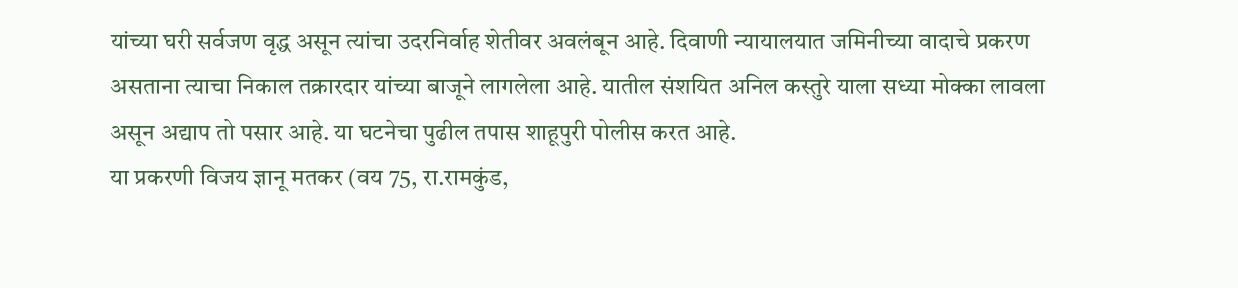यांच्या घरी सर्वजण वृद्ध असून त्यांचा उदरनिर्वाह शेतीवर अवलंबून आहे. दिवाणी न्यायालयात जमिनीच्या वादाचे प्रकरण असताना त्याचा निकाल तक्रारदार यांच्या बाजूने लागलेला आहे. यातील संशयित अनिल कस्तुरे याला सध्या मोक्का लावला असून अद्याप तो पसार आहे. या घटनेचा पुढील तपास शाहूपुरी पोलीस करत आहे.
या प्रकरणी विजय ज्ञानू मतकर (वय 75, रा.रामकुंड,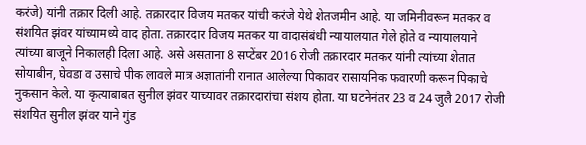करंजे) यांनी तक्रार दिली आहे. तक्रारदार विजय मतकर यांची करंजे येथे शेतजमीन आहे. या जमिनीवरून मतकर व संशयित झंवर यांच्यामध्ये वाद होता. तक्रारदार विजय मतकर या वादासंबंधी न्यायालयात गेले होते व न्यायालयाने त्यांच्या बाजूने निकालही दिला आहे. असे असताना 8 सप्टेंबर 2016 रोजी तक्रारदार मतकर यांनी त्यांच्या शेतात सोयाबीन, घेवडा व उसाचे पीक लावले मात्र अज्ञातांनी रानात आलेल्या पिकावर रासायनिक फवारणी करून पिकाचे नुकसान केले. या कृत्याबाबत सुनील झंवर याच्यावर तक्रारदारांचा संशय होता. या घटनेनंतर 23 व 24 जुलै 2017 रोजी संशयित सुनील झंवर याने गुंड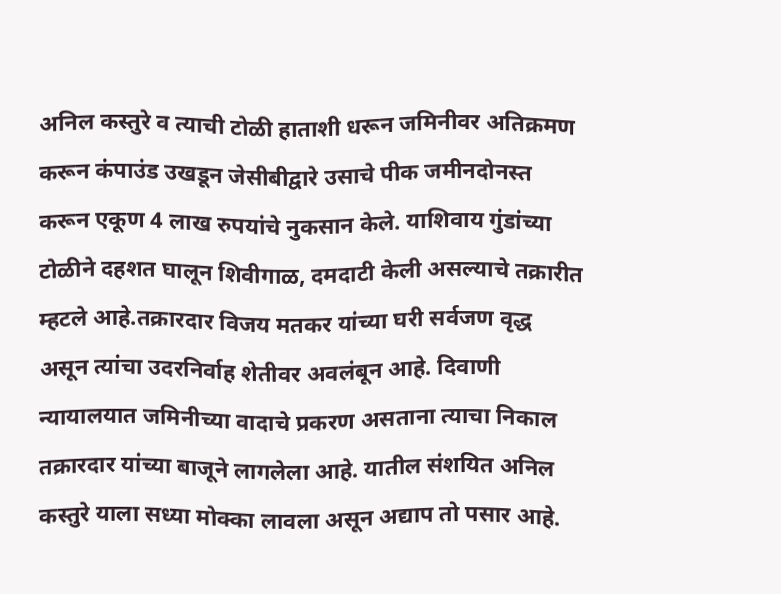अनिल कस्तुरे व त्याची टोळी हाताशी धरून जमिनीवर अतिक्रमण करून कंपाउंड उखडून जेसीबीद्वारे उसाचे पीक जमीनदोनस्त करून एकूण 4 लाख रुपयांचे नुकसान केले. याशिवाय गुंडांच्या टोळीने दहशत घालून शिवीगाळ, दमदाटी केली असल्याचे तक्रारीत म्हटले आहे.तक्रारदार विजय मतकर यांच्या घरी सर्वजण वृद्ध असून त्यांचा उदरनिर्वाह शेतीवर अवलंबून आहे. दिवाणी न्यायालयात जमिनीच्या वादाचे प्रकरण असताना त्याचा निकाल तक्रारदार यांच्या बाजूने लागलेला आहे. यातील संशयित अनिल कस्तुरे याला सध्या मोक्का लावला असून अद्याप तो पसार आहे.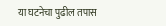या घटनेचा पुढील तपास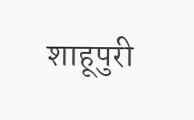शाहूपुरी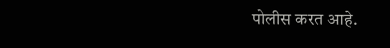पोलीस करत आहे.